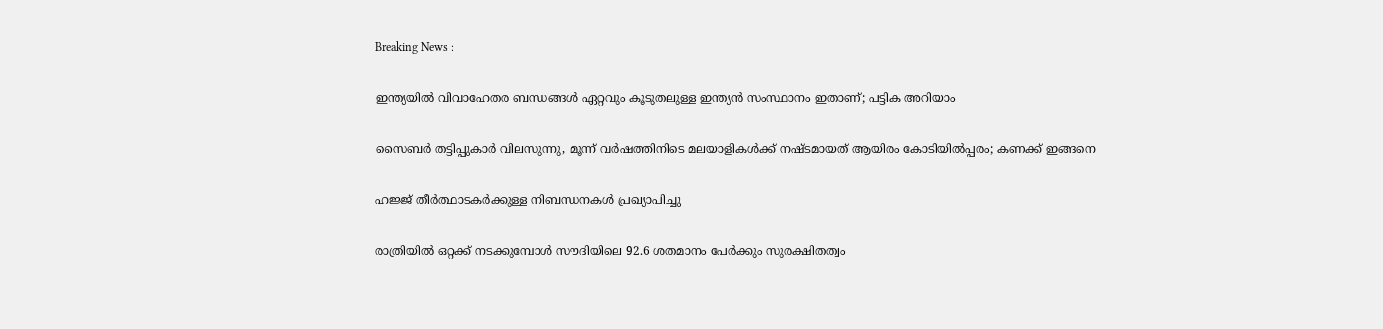Breaking News :

ഇന്ത്യയില്‍ വിവാഹേതര ബന്ധങ്ങള്‍ ഏറ്റവും കൂടുതലുള്ള ഇന്ത്യന്‍ സംസ്ഥാനം ഇതാണ്; പട്ടിക അറിയാം

സൈബര്‍ തട്ടിപ്പുകാര്‍ വിലസുന്നു, മൂന്ന് വര്‍ഷത്തിനിടെ മലയാളികള്‍ക്ക് നഷ്ടമായത് ആയിരം കോടിയില്‍പ്പരം; കണക്ക് ഇങ്ങനെ

ഹജ്ജ് തീർത്ഥാടകർക്കുള്ള നിബന്ധനകൾ പ്രഖ്യാപിച്ചു

രാത്രിയിൽ ഒറ്റക്ക് നടക്കുമ്പോൾ സൗദിയിലെ 92.6 ശതമാനം പേർക്കും സുരക്ഷിതത്വം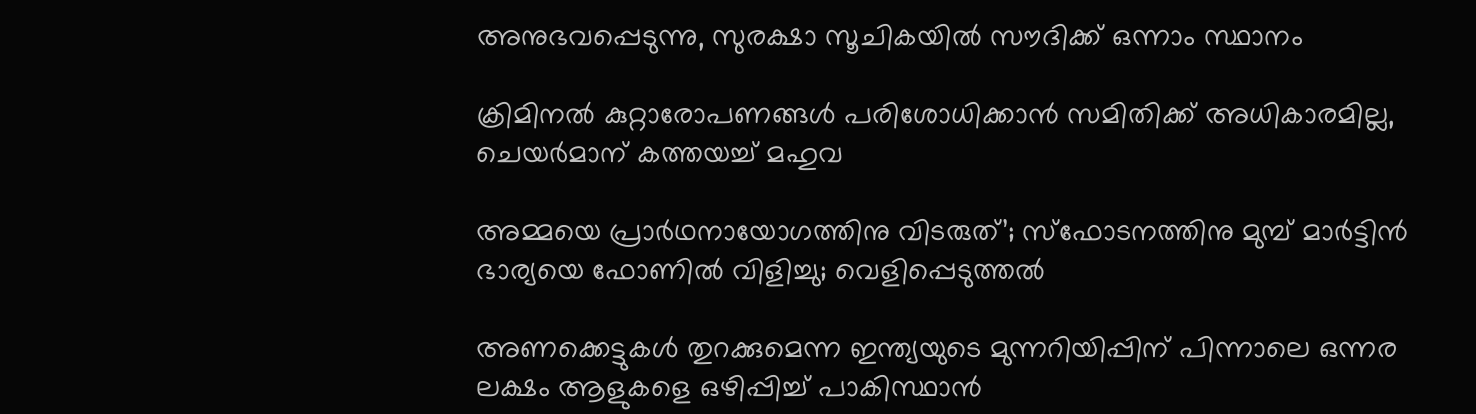അനുഭവപ്പെടുന്നു, സുരക്ഷാ സൂചികയിൽ സൗദിക്ക് ഒന്നാം സ്ഥാനം

ക്രിമിനല്‍ കുറ്റാരോപണങ്ങള്‍ പരിശോധിക്കാന്‍ സമിതിക്ക്‌ അധികാരമില്ല, ചെയര്‍മാന്‌ കത്തയച്ച് മഹുവ

അമ്മയെ പ്രാര്‍ഥനായോഗത്തിനു വിടരുത്’; സ്‌ഫോടനത്തിനു മുമ്പ് മാര്‍ട്ടിന്‍ ഭാര്യയെ ഫോണില്‍ വിളിച്ചു; വെളിപ്പെടുത്തല്‍

അണക്കെട്ടുകള്‍ തുറക്കുമെന്ന ഇന്ത്യയുടെ മുന്നറിയിപ്പിന് പിന്നാലെ ഒന്നര ലക്ഷം ആളുകളെ ഒഴിപ്പിച്ച് പാകിസ്ഥാന്‍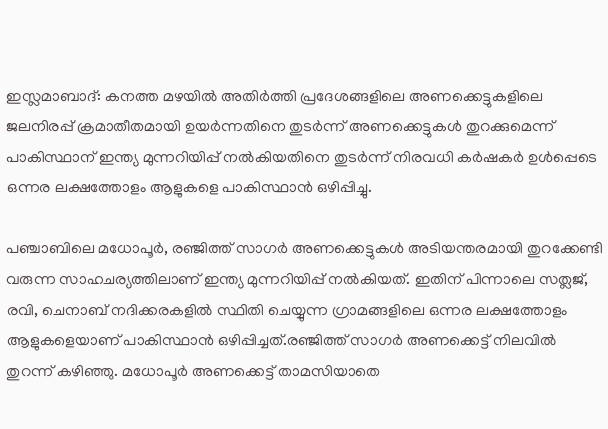ഇസ്ലമാബാദ്: കനത്ത മഴയില്‍ അതിര്‍ത്തി പ്രദേശങ്ങളിലെ അണക്കെട്ടുകളിലെ ജലനിരപ്പ് ക്രമാതീതമായി ഉയര്‍ന്നതിനെ തുടര്‍ന്ന് അണക്കെട്ടുകള്‍ തുറക്കുമെന്ന് പാകിസ്ഥാന് ഇന്ത്യ മുന്നറിയിപ്പ് നല്‍കിയതിനെ തുടര്‍ന്ന് നിരവധി കര്‍ഷകര്‍ ഉള്‍പ്പെടെ ഒന്നര ലക്ഷത്തോളം ആളുകളെ പാകിസ്ഥാന്‍ ഒഴിപ്പിച്ചു.

പഞ്ചാബിലെ മധോപൂര്‍, രഞ്ജിത്ത് സാഗര്‍ അണക്കെട്ടുകള്‍ അടിയന്തരമായി തുറക്കേണ്ടി വരുന്ന സാഹചര്യത്തിലാണ് ഇന്ത്യ മുന്നറിയിപ്പ് നല്‍കിയത്. ഇതിന് പിന്നാലെ സത്ലജ്, രവി, ചെനാബ് നദിക്കരകളില്‍ സ്ഥിതി ചെയ്യുന്ന ഗ്രാമങ്ങളിലെ ഒന്നര ലക്ഷത്തോളം ആളുകളെയാണ് പാകിസ്ഥാന്‍ ഒഴിപ്പിച്ചത്.രഞ്ജിത്ത് സാഗര്‍ അണക്കെട്ട് നിലവില്‍ തുറന്ന് കഴിഞ്ഞു. മധോപൂര്‍ അണക്കെട്ട് താമസിയാതെ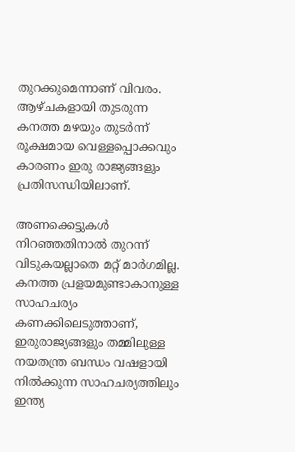തുറക്കുമെന്നാണ് വിവരം. ആഴ്ചകളായി തുടരുന്ന കനത്ത മഴയും തുടര്‍ന്ന് രൂക്ഷമായ വെള്ളപ്പൊക്കവും കാരണം ഇരു രാജ്യങ്ങളും പ്രതിസന്ധിയിലാണ്.

അണക്കെട്ടുകള്‍ നിറഞ്ഞതിനാല്‍ തുറന്ന് വിടുകയല്ലാതെ മറ്റ് മാര്‍ഗമില്ല. കനത്ത പ്രളയമുണ്ടാകാനുള്ള സാഹചര്യം കണക്കിലെടുത്താണ്, ഇരുരാജ്യങ്ങളും തമ്മിലുള്ള നയതന്ത്ര ബന്ധം വഷളായി നില്‍ക്കുന്ന സാഹചര്യത്തിലും ഇന്ത്യ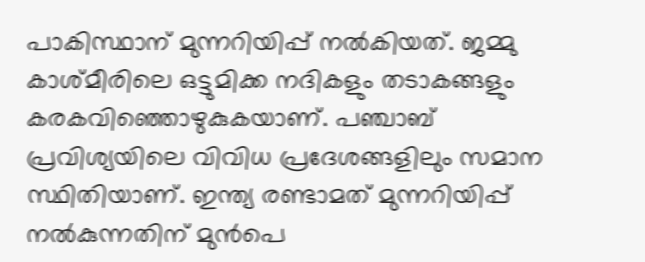പാകിസ്ഥാന് മുന്നറിയിപ്പ് നല്‍കിയത്. ജമ്മു കാശ്മീരിലെ ഒട്ടുമിക്ക നദികളും തടാകങ്ങളും കരകവിഞ്ഞൊഴുകുകയാണ്. പഞ്ചാബ് പ്രവിശ്യയിലെ വിവിധ പ്രദേശങ്ങളിലും സമാന സ്ഥിതിയാണ്. ഇന്ത്യ രണ്ടാമത് മുന്നറിയിപ്പ് നല്‍കുന്നതിന് മുന്‍പെ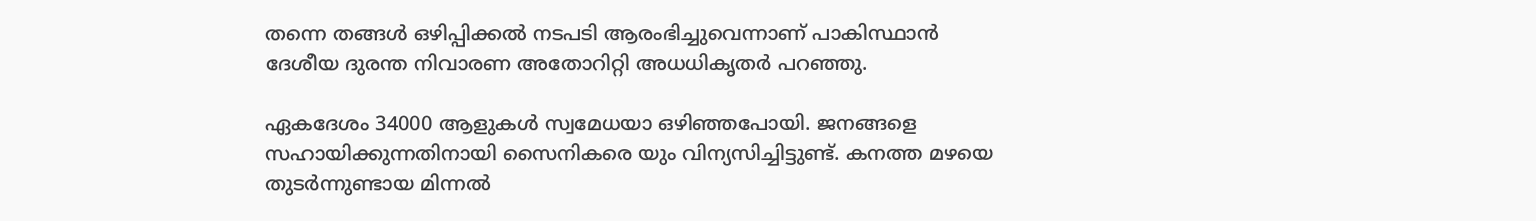തന്നെ തങ്ങള്‍ ഒഴിപ്പിക്കല്‍ നടപടി ആരംഭിച്ചുവെന്നാണ് പാകിസ്ഥാന്‍ ദേശീയ ദുരന്ത നിവാരണ അതോറിറ്റി അധധികൃതര്‍ പറഞ്ഞു.

ഏകദേശം 34000 ആളുകള്‍ സ്വമേധയാ ഒഴിഞ്ഞപോയി. ജനങ്ങളെ സഹായിക്കുന്നതിനായി സൈനികരെ യും വിന്യസിച്ചിട്ടുണ്ട്. കനത്ത മഴയെ തുടര്‍ന്നുണ്ടായ മിന്നല്‍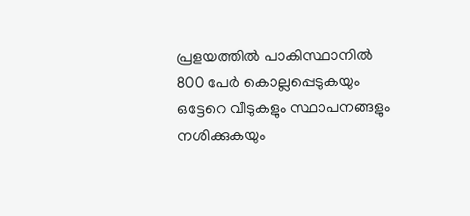പ്രളയത്തില്‍ പാകിസ്ഥാനില്‍ 800 പേര്‍ കൊല്ലപ്പെടുകയും ഒട്ടേറെ വീടുകളും സ്ഥാപനങ്ങളും നശിക്കുകയും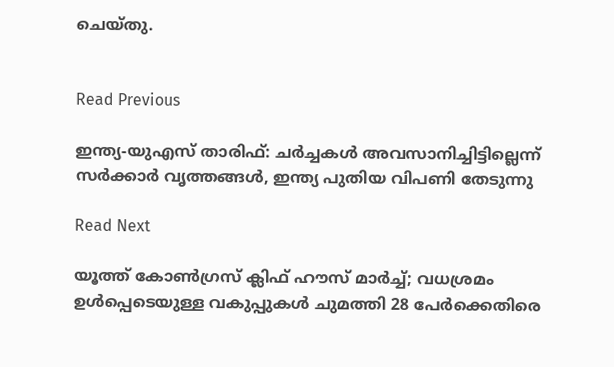ചെയ്തു.


Read Previous

ഇന്ത്യ-യുഎസ് താരിഫ്: ചര്‍ച്ചകള്‍ അവസാനിച്ചിട്ടില്ലെന്ന് സര്‍ക്കാര്‍ വൃത്തങ്ങള്‍, ഇന്ത്യ പുതിയ വിപണി തേടുന്നു

Read Next

യൂത്ത് കോൺഗ്രസ് ക്ലിഫ് ഹൗസ് മാർച്ച്; വധശ്രമം ഉള്‍പ്പെടെയുള്ള വകുപ്പുകള്‍ ചുമത്തി 28 പേര്‍ക്കെതിരെ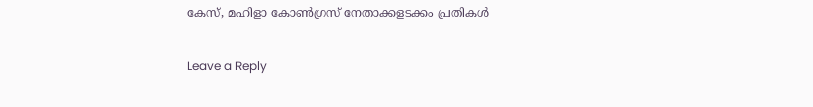കേസ്, മഹിളാ കോണ്‍ഗ്രസ് നേതാക്കളടക്കം പ്രതികള്‍

Leave a Reply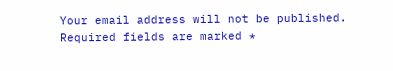Your email address will not be published. Required fields are marked *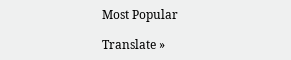Most Popular

Translate »